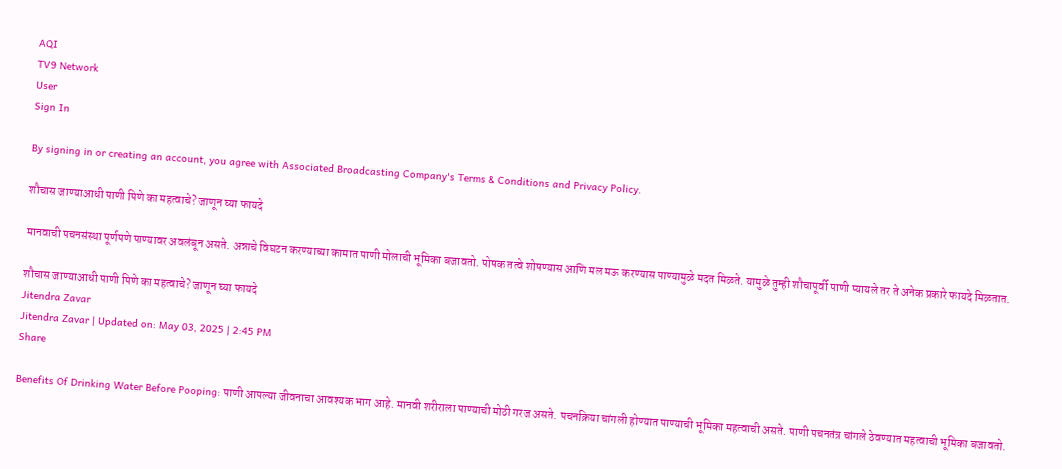AQI
TV9 Network
User
Sign In

By signing in or creating an account, you agree with Associated Broadcasting Company's Terms & Conditions and Privacy Policy.

शौचास जाण्याआधी पाणी पिणे का महत्वाचे? जाणून घ्या फायदे

मानवाची पचनसंस्था पूर्णपणे पाण्यावर अवलंबून असते. अन्नाचे विघटन करण्याच्या कामात पाणी मोलाची भूमिका बजावतो. पोषक तत्वे शोषण्यास आणि मल मऊ करण्यास पाण्यामुळे मदत मिळते. यामुळे तुम्ही शौचापूर्वी पाणी प्यायले तर ते अनेक प्रकारे फायदे मिळतात.

शौचास जाण्याआधी पाणी पिणे का महत्वाचे? जाणून घ्या फायदे
Jitendra Zavar
Jitendra Zavar | Updated on: May 03, 2025 | 2:45 PM
Share

Benefits Of Drinking Water Before Pooping: पाणी आपल्या जीवनाचा आवश्यक भाग आहे. मानवी शरीराला पाण्याची मोठी गरज असते. पचनक्रिया चांगली होण्यात पाण्याची भूमिका महत्वाची असते. पाणी पचनतंत्र चांगले ठेवण्यात महत्वाची भूमिका बजावतो.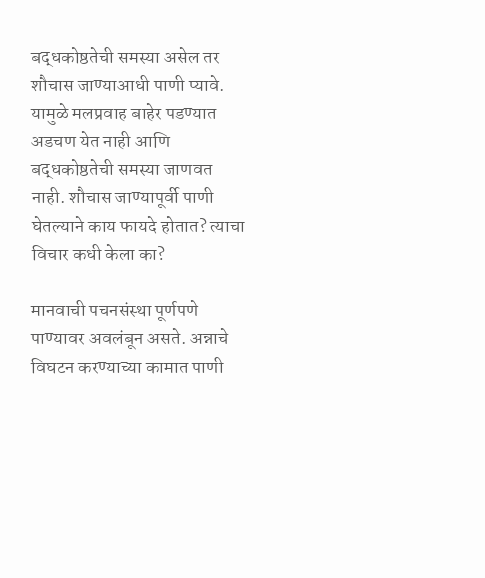बद्धकोष्ठतेची समस्या असेल तर शौचास जाण्याआधी पाणी प्यावे. यामुळे मलप्रवाह बाहेर पडण्यात अडचण येत नाही आणि बद्धकोष्ठतेची समस्या जाणवत नाही. शौचास जाण्यापूर्वी पाणी घेतल्याने काय फायदे होतात? त्याचा विचार कधी केला का?

मानवाची पचनसंस्था पूर्णपणे पाण्यावर अवलंबून असते. अन्नाचे विघटन करण्याच्या कामात पाणी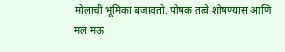मोलाची भूमिका बजावतो. पोषक तत्वे शोषण्यास आणि मल मऊ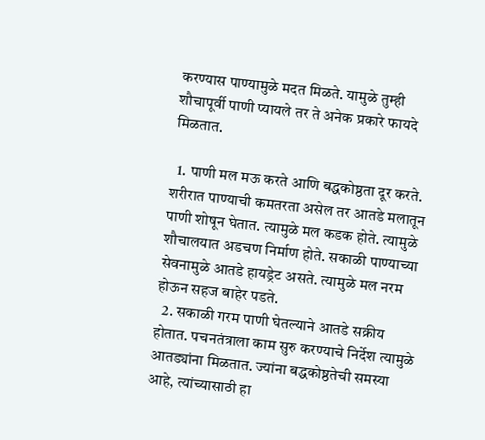करण्यास पाण्यामुळे मदत मिळते. यामुळे तुम्ही शौचापूर्वी पाणी प्यायले तर ते अनेक प्रकारे फायदे मिळतात.

  1. पाणी मल मऊ करते आणि बद्धकोष्ठता दूर करते. शरीरात पाण्याची कमतरता असेल तर आतडे मलातून पाणी शोषून घेतात. त्यामुळे मल कडक होते. त्यामुळे शौचालयात अडचण निर्माण होते. सकाळी पाण्याच्या सेवनामुळे आतडे हायड्रेट असते. त्यामुळे मल नरम होऊन सहज बाहेर पडते.
  2. सकाळी गरम पाणी घेतल्याने आतडे सक्रीय होतात. पचनतंत्राला काम सुरु करण्याचे निर्देश त्यामुळे आतड्यांना मिळतात. ज्यांना बद्धकोष्ठतेची समस्या आहे, त्यांच्यासाठी हा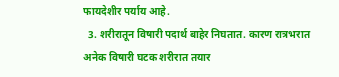फायदेशीर पर्याय आहे.
  3. शरीरातून विषारी पदार्थ बाहेर निघतात. कारण रात्रभरात अनेक विषारी घटक शरीरात तयार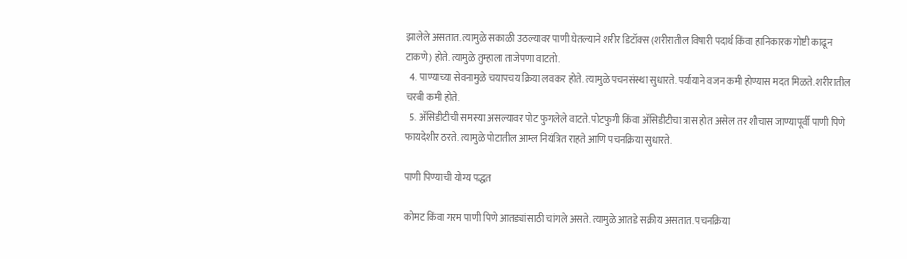झालेले असतात. त्यामुळे सकाळी उठल्यावर पाणी घेतल्याने शरीर डिटॉक्स (शरीरातील विषारी पदार्थ किंवा हानिकारक गोष्टी काढून टाकणे) होते. त्यामुळे तुम्हाला ताजेपणा वाटतो.
  4. पाण्याच्या सेवनामुळे चयापचय क्रिया लवकर होते. त्यामुळे पचनसंस्था सुधारते. पर्यायाने वजन कमी होण्यास मदत मिळते. शरीरातील चरबी कमी होते.
  5. अ‍ॅसिडीटीची समस्या असल्यावर पोट फुगलेले वाटते. पोटफुगी किंवा अ‍ॅसिडीटीचा त्रास होत असेल तर शौचास जाण्यापूर्वी पाणी पिणे फायदेशीर ठरते. त्यामुळे पोटातील आम्ल नियंत्रित राहते आणि पचनक्रिया सुधारते.

पाणी पिण्याची योग्य पद्धत

कोमट किंवा गरम पाणी पिणे आतड्यांसाठी चांगले असते. त्यामुळे आतडे सक्रीय असतात. पचनक्रिया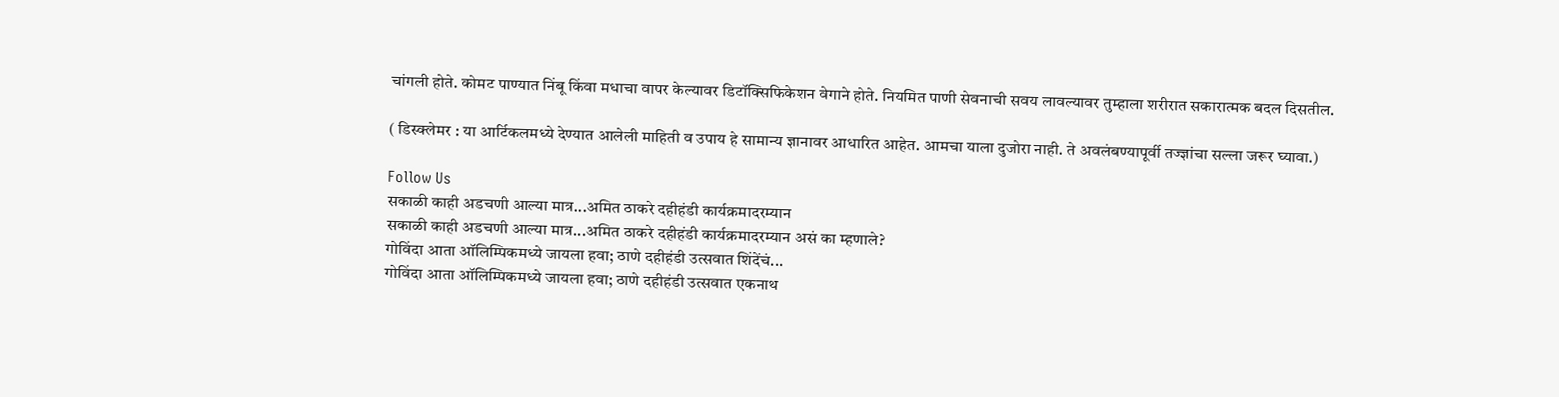चांगली होते. कोमट पाण्यात निंबू किंवा मधाचा वापर केल्यावर डिटॉक्सिफिकेशन वेगाने होते. नियमित पाणी सेवनाची सवय लावल्यावर तुम्हाला शरीरात सकारात्मक बदल दिसतील.

( डिस्क्लेमर : या आर्टिकलमध्ये देण्यात आलेली माहिती व उपाय हे सामान्य ज्ञानावर आधारित आहेत. आमचा याला दुजोरा नाही. ते अवलंबण्यापूर्वी तज्ज्ञांचा सल्ला जरूर घ्यावा.)

Follow Us
सकाळी काही अडचणी आल्या मात्र...अमित ठाकरे दहीहंडी कार्यक्रमादरम्यान
सकाळी काही अडचणी आल्या मात्र...अमित ठाकरे दहीहंडी कार्यक्रमादरम्यान असं का म्हणाले?
गोविंदा आता ऑलिम्पिकमध्ये जायला हवा; ठाणे दहीहंडी उत्सवात शिंदेंचं...
गोविंदा आता ऑलिम्पिकमध्ये जायला हवा; ठाणे दहीहंडी उत्सवात एकनाथ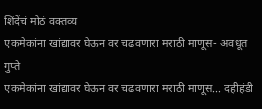शिंदेंचं मोठं वक्तव्य
एकमेकांना खांद्यावर घेऊन वर चढवणारा मराठी माणूस- अवधूत गुप्ते
एकमेकांना खांद्यावर घेऊन वर चढवणारा मराठी माणूस... दहीहंडी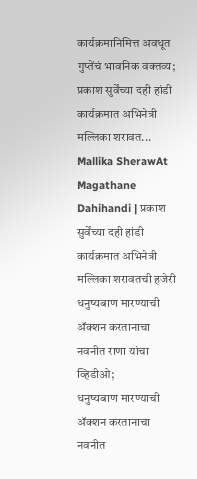कार्यक्रमानिमित्त अवधूत गुप्तेंचं भावनिक वक्तव्य;
प्रकाश सुर्वेंच्या दही हांडी कार्यक्रमात अभिनेत्री मल्लिका शरावत...
Mallika SherawAt Magathane Dahihandi | प्रकाश सुर्वेंच्या दही हांडी कार्यक्रमात अभिनेत्री मल्लिका शरावतची हजेरी
धनुष्यबाण मारण्याची ॲक्शन करतानाचा नवनीत राणा यांचा व्हिडीओ;
धनुष्यबाण मारण्याची ॲक्शन करतानाचा नवनीत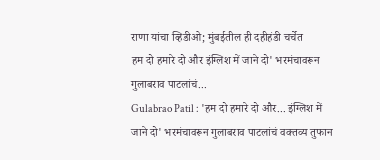राणा यांचा व्हिडीओ; मुंबईतील ही दहीहंडी चर्चेत
हम दो हमारे दो और इंग्लिश में जाने दो' भरमंचावरून गुलाबराव पाटलांचं...
Gulabrao Patil : 'हम दो हमारे दो और... इंग्लिश में जाने दो' भरमंचावरून गुलाबराव पाटलांचं वक्तव्य तुफान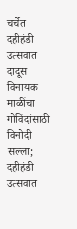चर्चेत
दहीहंडी उत्सवात दादूस विनायक माळींचा गोविंदांसाठी विनोदी सल्ला;
दहीहंडी उत्सवात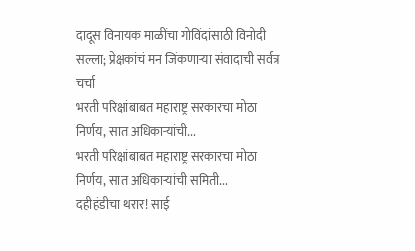दादूस विनायक माळींचा गोविंदांसाठी विनोदी सल्ला; प्रेक्षकांचं मन जिंकणाऱ्या संवादाची सर्वत्र चर्चा
भरती परिक्षांबाबत महाराष्ट्र सरकारचा मोठा निर्णय, सात अधिकाऱ्यांची...
भरती परिक्षांबाबत महाराष्ट्र सरकारचा मोठा निर्णय, सात अधिकाऱ्यांची समिती...
दहीहंडीचा थरार! साई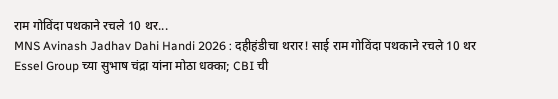राम गोविंदा पथकाने रचले 10 थर...
MNS Avinash Jadhav Dahi Handi 2026 : दहीहंडीचा थरार! साई राम गोविंदा पथकाने रचले 10 थर
Essel Group च्या सुभाष चंद्रा यांना मोठा धक्का; CBI ची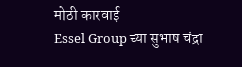मोठी कारवाई
Essel Group च्या सुभाष चंद्रा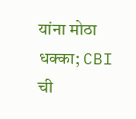यांना मोठा धक्का; CBI ची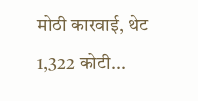मोठी कारवाई, थेट 1,322 कोटी...